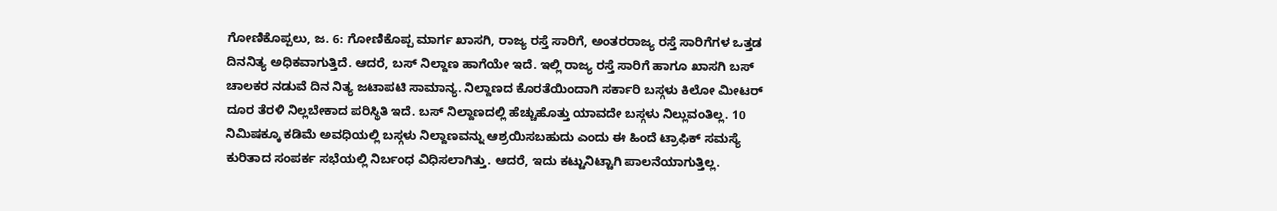ಗೋಣಿಕೊಪ್ಪಲು, ಜ. 6: ಗೋಣಿಕೊಪ್ಪ ಮಾರ್ಗ ಖಾಸಗಿ, ರಾಜ್ಯ ರಸ್ತೆ ಸಾರಿಗೆ, ಅಂತರರಾಜ್ಯ ರಸ್ತೆ ಸಾರಿಗೆಗಳ ಒತ್ತಡ ದಿನನಿತ್ಯ ಅಧಿಕವಾಗುತ್ತಿದೆ. ಆದರೆ, ಬಸ್ ನಿಲ್ದಾಣ ಹಾಗೆಯೇ ಇದೆ. ಇಲ್ಲಿ ರಾಜ್ಯ ರಸ್ತೆ ಸಾರಿಗೆ ಹಾಗೂ ಖಾಸಗಿ ಬಸ್ ಚಾಲಕರ ನಡುವೆ ದಿನ ನಿತ್ಯ ಜಟಾಪಟಿ ಸಾಮಾನ್ಯ. ನಿಲ್ದಾಣದ ಕೊರತೆಯಿಂದಾಗಿ ಸರ್ಕಾರಿ ಬಸ್ಗಳು ಕಿಲೋ ಮೀಟರ್ ದೂರ ತೆರಳಿ ನಿಲ್ಲಬೇಕಾದ ಪರಿಸ್ಥಿತಿ ಇದೆ. ಬಸ್ ನಿಲ್ದಾಣದಲ್ಲಿ ಹೆಚ್ಚುಹೊತ್ತು ಯಾವದೇ ಬಸ್ಗಳು ನಿಲ್ಲುವಂತಿಲ್ಲ. 10 ನಿಮಿಷಕ್ಕೂ ಕಡಿಮೆ ಅವಧಿಯಲ್ಲಿ ಬಸ್ಗಳು ನಿಲ್ದಾಣವನ್ನು ಆಶ್ರಯಿಸಬಹುದು ಎಂದು ಈ ಹಿಂದೆ ಟ್ರಾಫಿಕ್ ಸಮಸ್ಯೆ ಕುರಿತಾದ ಸಂಪರ್ಕ ಸಭೆಯಲ್ಲಿ ನಿರ್ಬಂಧ ವಿಧಿಸಲಾಗಿತ್ತು. ಆದರೆ, ಇದು ಕಟ್ಟುನಿಟ್ಟಾಗಿ ಪಾಲನೆಯಾಗುತ್ತಿಲ್ಲ.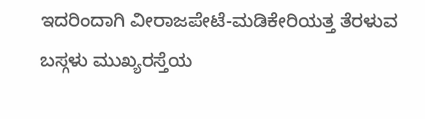ಇದರಿಂದಾಗಿ ವೀರಾಜಪೇಟೆ-ಮಡಿಕೇರಿಯತ್ತ ತೆರಳುವ ಬಸ್ಗಳು ಮುಖ್ಯರಸ್ತೆಯ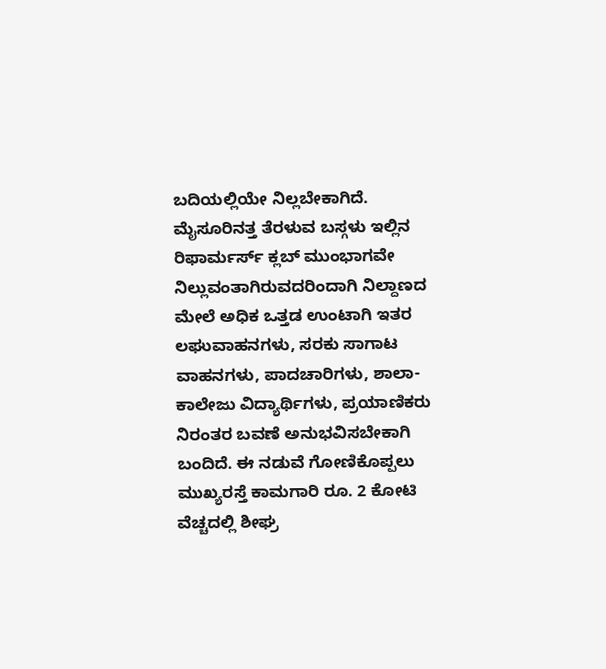ಬದಿಯಲ್ಲಿಯೇ ನಿಲ್ಲಬೇಕಾಗಿದೆ. ಮೈಸೂರಿನತ್ತ ತೆರಳುವ ಬಸ್ಗಳು ಇಲ್ಲಿನ ರಿಫಾರ್ಮರ್ಸ್ ಕ್ಲಬ್ ಮುಂಭಾಗವೇ ನಿಲ್ಲುವಂತಾಗಿರುವದರಿಂದಾಗಿ ನಿಲ್ದಾಣದ ಮೇಲೆ ಅಧಿಕ ಒತ್ತಡ ಉಂಟಾಗಿ ಇತರ ಲಘುವಾಹನಗಳು, ಸರಕು ಸಾಗಾಟ ವಾಹನಗಳು, ಪಾದಚಾರಿಗಳು, ಶಾಲಾ-ಕಾಲೇಜು ವಿದ್ಯಾರ್ಥಿಗಳು, ಪ್ರಯಾಣಿಕರು ನಿರಂತರ ಬವಣೆ ಅನುಭವಿಸಬೇಕಾಗಿ ಬಂದಿದೆ. ಈ ನಡುವೆ ಗೋಣಿಕೊಪ್ಪಲು ಮುಖ್ಯರಸ್ತೆ ಕಾಮಗಾರಿ ರೂ. 2 ಕೋಟಿ ವೆಚ್ಚದಲ್ಲಿ ಶೀಘ್ರ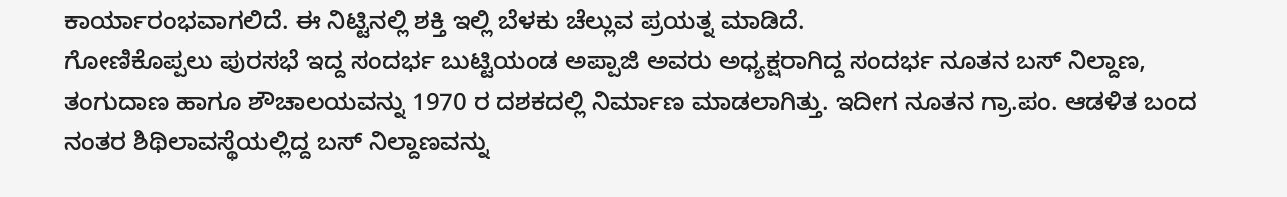ಕಾರ್ಯಾರಂಭವಾಗಲಿದೆ. ಈ ನಿಟ್ಟಿನಲ್ಲಿ ಶಕ್ತಿ ಇಲ್ಲಿ ಬೆಳಕು ಚೆಲ್ಲುವ ಪ್ರಯತ್ನ ಮಾಡಿದೆ.
ಗೋಣಿಕೊಪ್ಪಲು ಪುರಸಭೆ ಇದ್ದ ಸಂದರ್ಭ ಬುಟ್ಟಿಯಂಡ ಅಪ್ಪಾಜಿ ಅವರು ಅಧ್ಯಕ್ಷರಾಗಿದ್ದ ಸಂದರ್ಭ ನೂತನ ಬಸ್ ನಿಲ್ದಾಣ, ತಂಗುದಾಣ ಹಾಗೂ ಶೌಚಾಲಯವನ್ನು 1970 ರ ದಶಕದಲ್ಲಿ ನಿರ್ಮಾಣ ಮಾಡಲಾಗಿತ್ತು. ಇದೀಗ ನೂತನ ಗ್ರಾ.ಪಂ. ಆಡಳಿತ ಬಂದ ನಂತರ ಶಿಥಿಲಾವಸ್ಥೆಯಲ್ಲಿದ್ದ ಬಸ್ ನಿಲ್ದಾಣವನ್ನು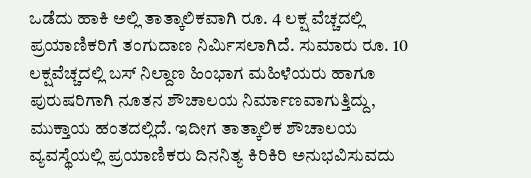ಒಡೆದು ಹಾಕಿ ಅಲ್ಲಿ ತಾತ್ಕಾಲಿಕವಾಗಿ ರೂ. 4 ಲಕ್ಷ ವೆಚ್ಚದಲ್ಲಿ ಪ್ರಯಾಣಿಕರಿಗೆ ತಂಗುದಾಣ ನಿರ್ಮಿಸಲಾಗಿದೆ. ಸುಮಾರು ರೂ. 10 ಲಕ್ಷವೆಚ್ಚದಲ್ಲಿ ಬಸ್ ನಿಲ್ದಾಣ ಹಿಂಭಾಗ ಮಹಿಳೆಯರು ಹಾಗೂ ಪುರುಷರಿಗಾಗಿ ನೂತನ ಶೌಚಾಲಯ ನಿರ್ಮಾಣವಾಗುತ್ತಿದ್ದು, ಮುಕ್ತಾಯ ಹಂತದಲ್ಲಿದೆ. ಇದೀಗ ತಾತ್ಕಾಲಿಕ ಶೌಚಾಲಯ ವ್ಯವಸ್ಥೆಯಲ್ಲಿ ಪ್ರಯಾಣಿಕರು ದಿನನಿತ್ಯ ಕಿರಿಕಿರಿ ಅನುಭವಿಸುವದು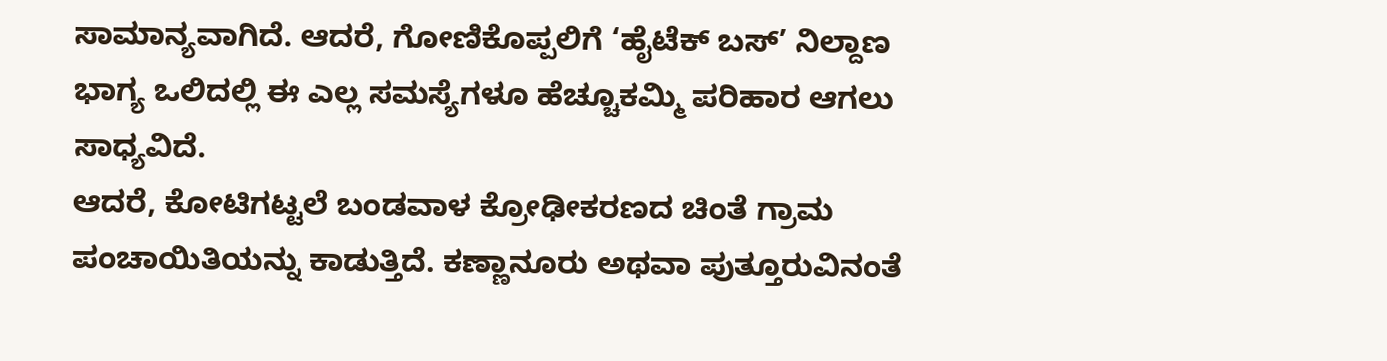ಸಾಮಾನ್ಯವಾಗಿದೆ. ಆದರೆ, ಗೋಣಿಕೊಪ್ಪಲಿಗೆ ‘ಹೈಟೆಕ್ ಬಸ್’ ನಿಲ್ದಾಣ ಭಾಗ್ಯ ಒಲಿದಲ್ಲಿ ಈ ಎಲ್ಲ ಸಮಸ್ಯೆಗಳೂ ಹೆಚ್ಚೂಕಮ್ಮಿ ಪರಿಹಾರ ಆಗಲು ಸಾಧ್ಯವಿದೆ.
ಆದರೆ, ಕೋಟಿಗಟ್ಟಲೆ ಬಂಡವಾಳ ಕ್ರೋಢೀಕರಣದ ಚಿಂತೆ ಗ್ರಾಮ ಪಂಚಾಯಿತಿಯನ್ನು ಕಾಡುತ್ತಿದೆ. ಕಣ್ಣಾನೂರು ಅಥವಾ ಪುತ್ತೂರುವಿನಂತೆ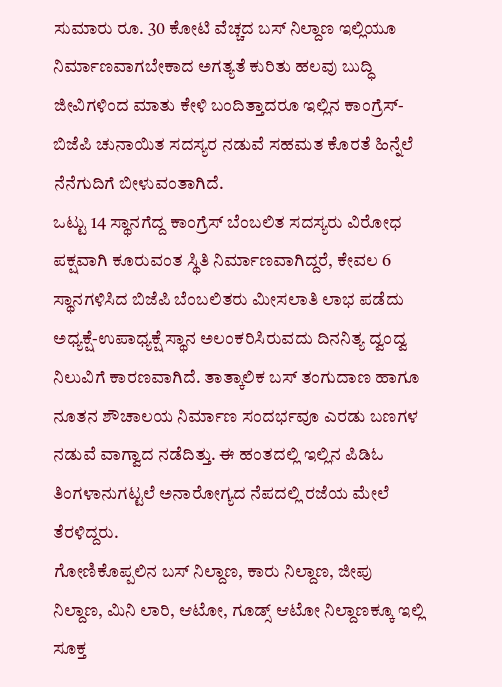ಸುಮಾರು ರೂ. 30 ಕೋಟಿ ವೆಚ್ಚದ ಬಸ್ ನಿಲ್ದಾಣ ಇಲ್ಲಿಯೂ ನಿರ್ಮಾಣವಾಗಬೇಕಾದ ಅಗತ್ಯತೆ ಕುರಿತು ಹಲವು ಬುದ್ಧಿ ಜೀವಿಗಳಿಂದ ಮಾತು ಕೇಳಿ ಬಂದಿತ್ತಾದರೂ ಇಲ್ಲಿನ ಕಾಂಗ್ರೆಸ್-ಬಿಜೆಪಿ ಚುನಾಯಿತ ಸದಸ್ಯರ ನಡುವೆ ಸಹಮತ ಕೊರತೆ ಹಿನ್ನೆಲೆ ನೆನೆಗುದಿಗೆ ಬೀಳುವಂತಾಗಿದೆ.
ಒಟ್ಟು 14 ಸ್ಥಾನಗೆದ್ದ ಕಾಂಗ್ರೆಸ್ ಬೆಂಬಲಿತ ಸದಸ್ಯರು ವಿರೋಧ ಪಕ್ಷವಾಗಿ ಕೂರುವಂತ ಸ್ಥಿತಿ ನಿರ್ಮಾಣವಾಗಿದ್ದರೆ, ಕೇವಲ 6 ಸ್ಥಾನಗಳಿಸಿದ ಬಿಜೆಪಿ ಬೆಂಬಲಿತರು ಮೀಸಲಾತಿ ಲಾಭ ಪಡೆದು ಅಧ್ಯಕ್ಷೆ-ಉಪಾಧ್ಯಕ್ಷೆ ಸ್ಥಾನ ಅಲಂಕರಿಸಿರುವದು ದಿನನಿತ್ಯ ದ್ವಂದ್ವ ನಿಲುವಿಗೆ ಕಾರಣವಾಗಿದೆ. ತಾತ್ಕಾಲಿಕ ಬಸ್ ತಂಗುದಾಣ ಹಾಗೂ ನೂತನ ಶೌಚಾಲಯ ನಿರ್ಮಾಣ ಸಂದರ್ಭವೂ ಎರಡು ಬಣಗಳ ನಡುವೆ ವಾಗ್ವಾದ ನಡೆದಿತ್ತು. ಈ ಹಂತದಲ್ಲಿ ಇಲ್ಲಿನ ಪಿಡಿಓ ತಿಂಗಳಾನುಗಟ್ಟಲೆ ಅನಾರೋಗ್ಯದ ನೆಪದಲ್ಲಿ ರಜೆಯ ಮೇಲೆ ತೆರಳಿದ್ದರು.
ಗೋಣಿಕೊಪ್ಪಲಿನ ಬಸ್ ನಿಲ್ದಾಣ, ಕಾರು ನಿಲ್ದಾಣ, ಜೀಪು ನಿಲ್ದಾಣ, ಮಿನಿ ಲಾರಿ, ಆಟೋ, ಗೂಡ್ಸ್ ಆಟೋ ನಿಲ್ದಾಣಕ್ಕೂ ಇಲ್ಲಿ ಸೂಕ್ತ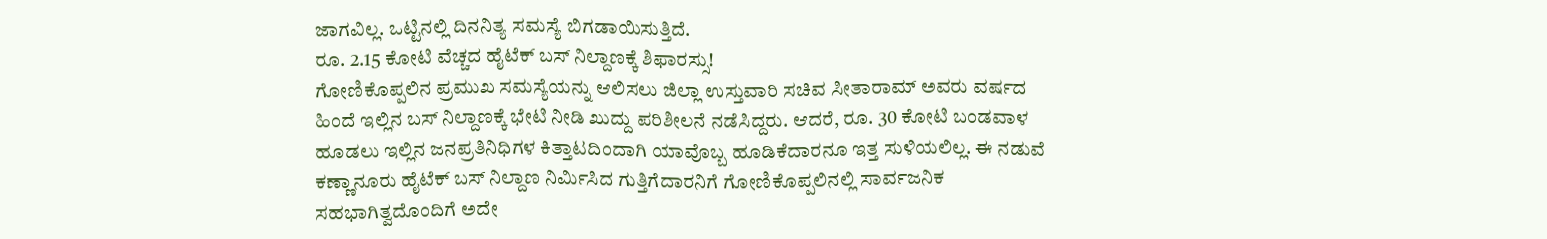ಜಾಗವಿಲ್ಲ. ಒಟ್ಟಿನಲ್ಲಿ ದಿನನಿತ್ಯ ಸಮಸ್ಯೆ ಬಿಗಡಾಯಿಸುತ್ತಿದೆ.
ರೂ. 2.15 ಕೋಟಿ ವೆಚ್ಚದ ಹೈಟೆಕ್ ಬಸ್ ನಿಲ್ದಾಣಕ್ಕೆ ಶಿಫಾರಸ್ಸು!
ಗೋಣಿಕೊಪ್ಪಲಿನ ಪ್ರಮುಖ ಸಮಸ್ಯೆಯನ್ನು ಆಲಿಸಲು ಜಿಲ್ಲಾ ಉಸ್ತುವಾರಿ ಸಚಿವ ಸೀತಾರಾಮ್ ಅವರು ವರ್ಷದ ಹಿಂದೆ ಇಲ್ಲಿನ ಬಸ್ ನಿಲ್ದಾಣಕ್ಕೆ ಭೇಟಿ ನೀಡಿ ಖುದ್ದು ಪರಿಶೀಲನೆ ನಡೆಸಿದ್ದರು. ಆದರೆ, ರೂ. 30 ಕೋಟಿ ಬಂಡವಾಳ ಹೂಡಲು ಇಲ್ಲಿನ ಜನಪ್ರತಿನಿಧಿಗಳ ಕಿತ್ತಾಟದಿಂದಾಗಿ ಯಾವೊಬ್ಬ ಹೂಡಿಕೆದಾರನೂ ಇತ್ತ ಸುಳಿಯಲಿಲ್ಲ. ಈ ನಡುವೆ ಕಣ್ಣಾನೂರು ಹೈಟೆಕ್ ಬಸ್ ನಿಲ್ದಾಣ ನಿರ್ಮಿಸಿದ ಗುತ್ತಿಗೆದಾರನಿಗೆ ಗೋಣಿಕೊಪ್ಪಲಿನಲ್ಲಿ ಸಾರ್ವಜನಿಕ ಸಹಭಾಗಿತ್ವದೊಂದಿಗೆ ಅದೇ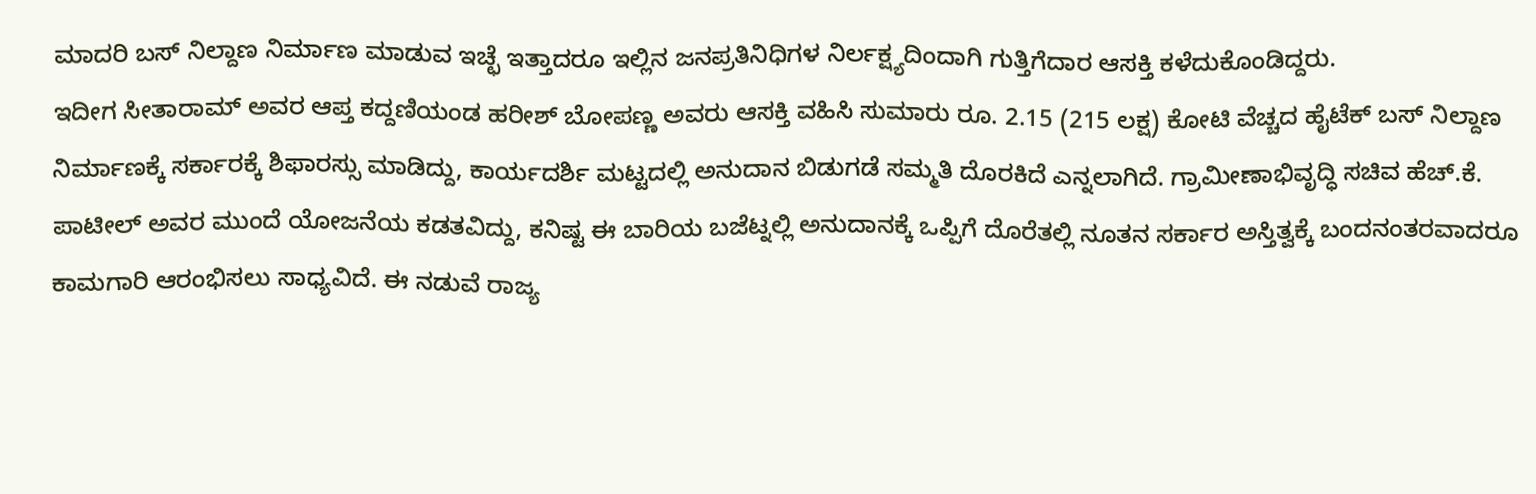ಮಾದರಿ ಬಸ್ ನಿಲ್ದಾಣ ನಿರ್ಮಾಣ ಮಾಡುವ ಇಚ್ಛೆ ಇತ್ತಾದರೂ ಇಲ್ಲಿನ ಜನಪ್ರತಿನಿಧಿಗಳ ನಿರ್ಲಕ್ಷ್ಯದಿಂದಾಗಿ ಗುತ್ತಿಗೆದಾರ ಆಸಕ್ತಿ ಕಳೆದುಕೊಂಡಿದ್ದರು.
ಇದೀಗ ಸೀತಾರಾಮ್ ಅವರ ಆಪ್ತ ಕದ್ದಣಿಯಂಡ ಹರೀಶ್ ಬೋಪಣ್ಣ ಅವರು ಆಸಕ್ತಿ ವಹಿಸಿ ಸುಮಾರು ರೂ. 2.15 (215 ಲಕ್ಷ) ಕೋಟಿ ವೆಚ್ಚದ ಹೈಟೆಕ್ ಬಸ್ ನಿಲ್ದಾಣ ನಿರ್ಮಾಣಕ್ಕೆ ಸರ್ಕಾರಕ್ಕೆ ಶಿಫಾರಸ್ಸು ಮಾಡಿದ್ದು, ಕಾರ್ಯದರ್ಶಿ ಮಟ್ಟದಲ್ಲಿ ಅನುದಾನ ಬಿಡುಗಡೆ ಸಮ್ಮತಿ ದೊರಕಿದೆ ಎನ್ನಲಾಗಿದೆ. ಗ್ರಾಮೀಣಾಭಿವೃದ್ಧಿ ಸಚಿವ ಹೆಚ್.ಕೆ. ಪಾಟೀಲ್ ಅವರ ಮುಂದೆ ಯೋಜನೆಯ ಕಡತವಿದ್ದು, ಕನಿಷ್ಟ ಈ ಬಾರಿಯ ಬಜೆಟ್ನಲ್ಲಿ ಅನುದಾನಕ್ಕೆ ಒಪ್ಪಿಗೆ ದೊರೆತಲ್ಲಿ ನೂತನ ಸರ್ಕಾರ ಅಸ್ತಿತ್ವಕ್ಕೆ ಬಂದನಂತರವಾದರೂ ಕಾಮಗಾರಿ ಆರಂಭಿಸಲು ಸಾಧ್ಯವಿದೆ. ಈ ನಡುವೆ ರಾಜ್ಯ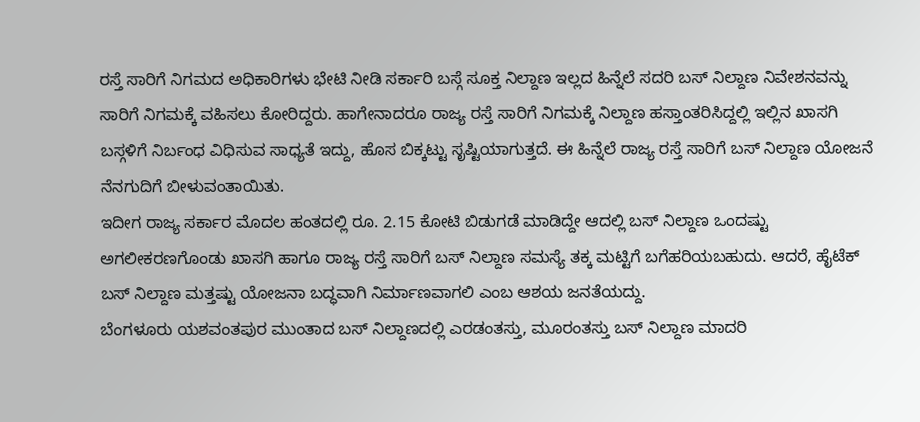ರಸ್ತೆ ಸಾರಿಗೆ ನಿಗಮದ ಅಧಿಕಾರಿಗಳು ಭೇಟಿ ನೀಡಿ ಸರ್ಕಾರಿ ಬಸ್ಗೆ ಸೂಕ್ತ ನಿಲ್ದಾಣ ಇಲ್ಲದ ಹಿನ್ನೆಲೆ ಸದರಿ ಬಸ್ ನಿಲ್ದಾಣ ನಿವೇಶನವನ್ನು ಸಾರಿಗೆ ನಿಗಮಕ್ಕೆ ವಹಿಸಲು ಕೋರಿದ್ದರು. ಹಾಗೇನಾದರೂ ರಾಜ್ಯ ರಸ್ತೆ ಸಾರಿಗೆ ನಿಗಮಕ್ಕೆ ನಿಲ್ದಾಣ ಹಸ್ತಾಂತರಿಸಿದ್ದಲ್ಲಿ ಇಲ್ಲಿನ ಖಾಸಗಿ ಬಸ್ಗಳಿಗೆ ನಿರ್ಬಂಧ ವಿಧಿಸುವ ಸಾಧ್ಯತೆ ಇದ್ದು, ಹೊಸ ಬಿಕ್ಕಟ್ಟು ಸೃಷ್ಟಿಯಾಗುತ್ತದೆ. ಈ ಹಿನ್ನೆಲೆ ರಾಜ್ಯ ರಸ್ತೆ ಸಾರಿಗೆ ಬಸ್ ನಿಲ್ದಾಣ ಯೋಜನೆ ನೆನಗುದಿಗೆ ಬೀಳುವಂತಾಯಿತು.
ಇದೀಗ ರಾಜ್ಯ ಸರ್ಕಾರ ಮೊದಲ ಹಂತದಲ್ಲಿ ರೂ. 2.15 ಕೋಟಿ ಬಿಡುಗಡೆ ಮಾಡಿದ್ದೇ ಆದಲ್ಲಿ ಬಸ್ ನಿಲ್ದಾಣ ಒಂದಷ್ಟು ಅಗಲೀಕರಣಗೊಂಡು ಖಾಸಗಿ ಹಾಗೂ ರಾಜ್ಯ ರಸ್ತೆ ಸಾರಿಗೆ ಬಸ್ ನಿಲ್ದಾಣ ಸಮಸ್ಯೆ ತಕ್ಕ ಮಟ್ಟಿಗೆ ಬಗೆಹರಿಯಬಹುದು. ಆದರೆ, ಹೈಟೆಕ್ ಬಸ್ ನಿಲ್ದಾಣ ಮತ್ತಷ್ಟು ಯೋಜನಾ ಬದ್ಧವಾಗಿ ನಿರ್ಮಾಣವಾಗಲಿ ಎಂಬ ಆಶಯ ಜನತೆಯದ್ದು.
ಬೆಂಗಳೂರು ಯಶವಂತಪುರ ಮುಂತಾದ ಬಸ್ ನಿಲ್ದಾಣದಲ್ಲಿ ಎರಡಂತಸ್ತು, ಮೂರಂತಸ್ತು ಬಸ್ ನಿಲ್ದಾಣ ಮಾದರಿ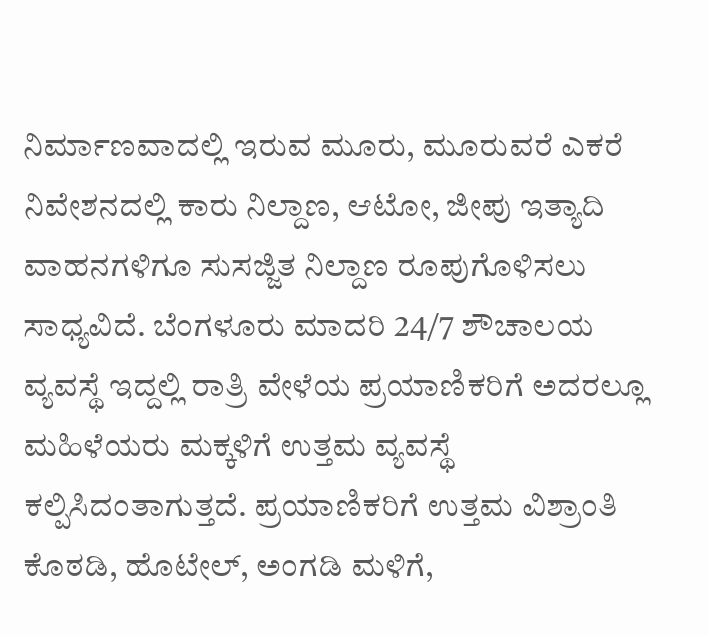ನಿರ್ಮಾಣವಾದಲ್ಲಿ ಇರುವ ಮೂರು, ಮೂರುವರೆ ಎಕರೆ ನಿವೇಶನದಲ್ಲಿ ಕಾರು ನಿಲ್ದಾಣ, ಆಟೋ, ಜೀಪು ಇತ್ಯಾದಿ ವಾಹನಗಳಿಗೂ ಸುಸಜ್ಜಿತ ನಿಲ್ದಾಣ ರೂಪುಗೊಳಿಸಲು ಸಾಧ್ಯವಿದೆ. ಬೆಂಗಳೂರು ಮಾದರಿ 24/7 ಶೌಚಾಲಯ ವ್ಯವಸ್ಥೆ ಇದ್ದಲ್ಲಿ ರಾತ್ರಿ ವೇಳೆಯ ಪ್ರಯಾಣಿಕರಿಗೆ ಅದರಲ್ಲೂ ಮಹಿಳೆಯರು ಮಕ್ಕಳಿಗೆ ಉತ್ತಮ ವ್ಯವಸ್ಥೆ ಕಲ್ಪಿಸಿದಂತಾಗುತ್ತದೆ. ಪ್ರಯಾಣಿಕರಿಗೆ ಉತ್ತಮ ವಿಶ್ರಾಂತಿ ಕೊಠಡಿ, ಹೊಟೇಲ್, ಅಂಗಡಿ ಮಳಿಗೆ,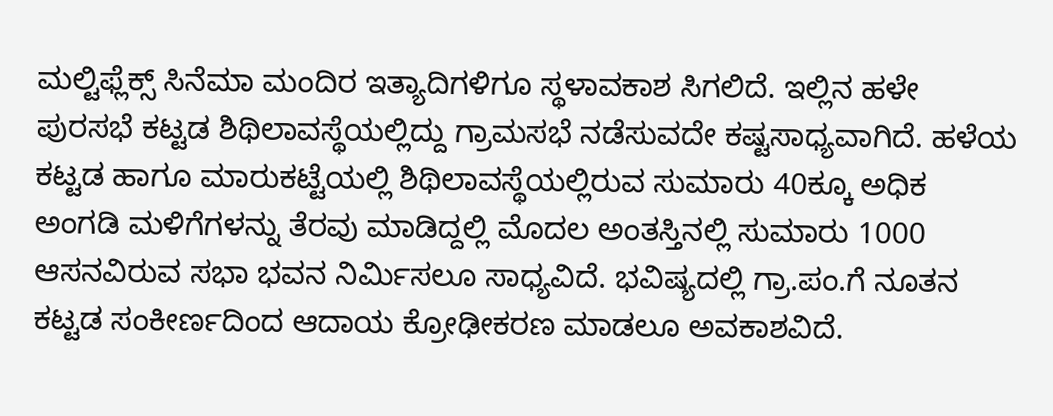ಮಲ್ಟಿಫ್ಲೆಕ್ಸ್ ಸಿನೆಮಾ ಮಂದಿರ ಇತ್ಯಾದಿಗಳಿಗೂ ಸ್ಥಳಾವಕಾಶ ಸಿಗಲಿದೆ. ಇಲ್ಲಿನ ಹಳೇ ಪುರಸಭೆ ಕಟ್ಟಡ ಶಿಥಿಲಾವಸ್ಥೆಯಲ್ಲಿದ್ದು ಗ್ರಾಮಸಭೆ ನಡೆಸುವದೇ ಕಷ್ಟಸಾಧ್ಯವಾಗಿದೆ. ಹಳೆಯ ಕಟ್ಟಡ ಹಾಗೂ ಮಾರುಕಟ್ಟೆಯಲ್ಲಿ ಶಿಥಿಲಾವಸ್ಥೆಯಲ್ಲಿರುವ ಸುಮಾರು 40ಕ್ಕೂ ಅಧಿಕ ಅಂಗಡಿ ಮಳಿಗೆಗಳನ್ನು ತೆರವು ಮಾಡಿದ್ದಲ್ಲಿ ಮೊದಲ ಅಂತಸ್ತಿನಲ್ಲಿ ಸುಮಾರು 1000 ಆಸನವಿರುವ ಸಭಾ ಭವನ ನಿರ್ಮಿಸಲೂ ಸಾಧ್ಯವಿದೆ. ಭವಿಷ್ಯದಲ್ಲಿ ಗ್ರಾ.ಪಂ.ಗೆ ನೂತನ ಕಟ್ಟಡ ಸಂಕೀರ್ಣದಿಂದ ಆದಾಯ ಕ್ರೋಢೀಕರಣ ಮಾಡಲೂ ಅವಕಾಶವಿದೆ.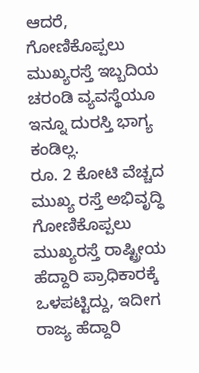ಆದರೆ, ಗೋಣಿಕೊಪ್ಪಲು ಮುಖ್ಯರಸ್ತೆ ಇಬ್ಬದಿಯ ಚರಂಡಿ ವ್ಯವಸ್ಥೆಯೂ ಇನ್ನೂ ದುರಸ್ತಿ ಭಾಗ್ಯ ಕಂಡಿಲ್ಲ.
ರೂ. 2 ಕೋಟಿ ವೆಚ್ಚದ ಮುಖ್ಯ ರಸ್ತೆ ಅಭಿವೃದ್ಧಿ
ಗೋಣಿಕೊಪ್ಪಲು ಮುಖ್ಯರಸ್ತೆ ರಾಷ್ಟ್ರೀಯ ಹೆದ್ದಾರಿ ಪ್ರಾಧಿಕಾರಕ್ಕೆ ಒಳಪಟ್ಟಿದ್ದು, ಇದೀಗ ರಾಜ್ಯ ಹೆದ್ದಾರಿ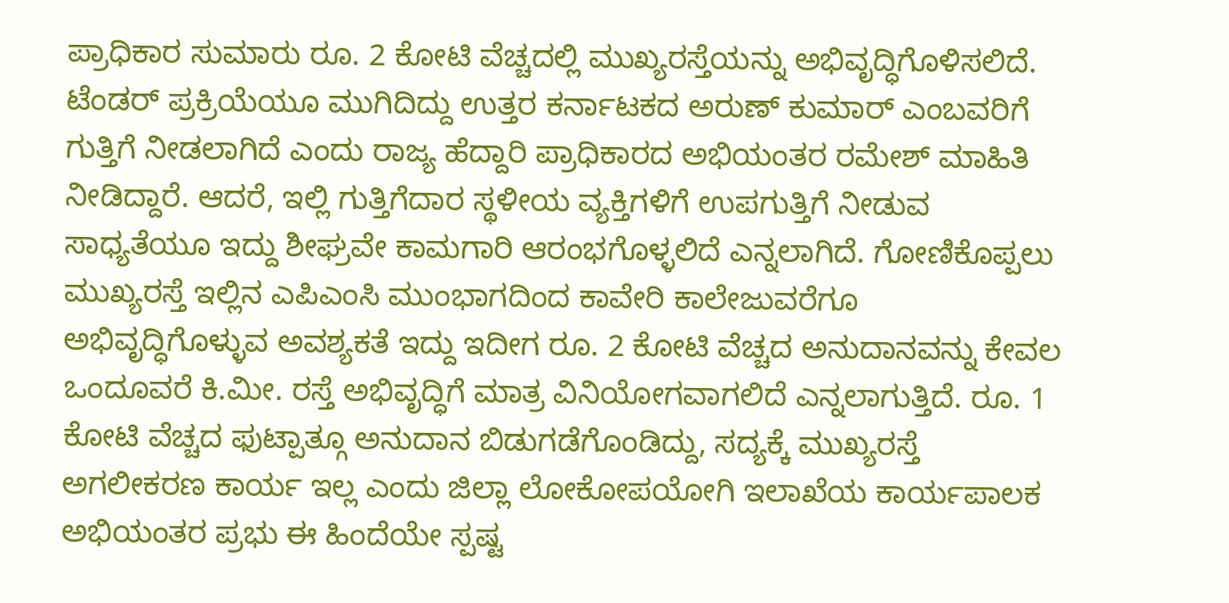ಪ್ರಾಧಿಕಾರ ಸುಮಾರು ರೂ. 2 ಕೋಟಿ ವೆಚ್ಚದಲ್ಲಿ ಮುಖ್ಯರಸ್ತೆಯನ್ನು ಅಭಿವೃದ್ಧಿಗೊಳಿಸಲಿದೆ. ಟೆಂಡರ್ ಪ್ರಕ್ರಿಯೆಯೂ ಮುಗಿದಿದ್ದು ಉತ್ತರ ಕರ್ನಾಟಕದ ಅರುಣ್ ಕುಮಾರ್ ಎಂಬವರಿಗೆ ಗುತ್ತಿಗೆ ನೀಡಲಾಗಿದೆ ಎಂದು ರಾಜ್ಯ ಹೆದ್ದಾರಿ ಪ್ರಾಧಿಕಾರದ ಅಭಿಯಂತರ ರಮೇಶ್ ಮಾಹಿತಿ ನೀಡಿದ್ದಾರೆ. ಆದರೆ, ಇಲ್ಲಿ ಗುತ್ತಿಗೆದಾರ ಸ್ಥಳೀಯ ವ್ಯಕ್ತಿಗಳಿಗೆ ಉಪಗುತ್ತಿಗೆ ನೀಡುವ ಸಾಧ್ಯತೆಯೂ ಇದ್ದು ಶೀಘ್ರವೇ ಕಾಮಗಾರಿ ಆರಂಭಗೊಳ್ಳಲಿದೆ ಎನ್ನಲಾಗಿದೆ. ಗೋಣಿಕೊಪ್ಪಲು ಮುಖ್ಯರಸ್ತೆ ಇಲ್ಲಿನ ಎಪಿಎಂಸಿ ಮುಂಭಾಗದಿಂದ ಕಾವೇರಿ ಕಾಲೇಜುವರೆಗೂ ಅಭಿವೃದ್ಧಿಗೊಳ್ಳುವ ಅವಶ್ಯಕತೆ ಇದ್ದು ಇದೀಗ ರೂ. 2 ಕೋಟಿ ವೆಚ್ಚದ ಅನುದಾನವನ್ನು ಕೇವಲ ಒಂದೂವರೆ ಕಿ.ಮೀ. ರಸ್ತೆ ಅಭಿವೃದ್ಧಿಗೆ ಮಾತ್ರ ವಿನಿಯೋಗವಾಗಲಿದೆ ಎನ್ನಲಾಗುತ್ತಿದೆ. ರೂ. 1 ಕೋಟಿ ವೆಚ್ಚದ ಫುಟ್ಪಾತ್ಗೂ ಅನುದಾನ ಬಿಡುಗಡೆಗೊಂಡಿದ್ದು, ಸದ್ಯಕ್ಕೆ ಮುಖ್ಯರಸ್ತೆ ಅಗಲೀಕರಣ ಕಾರ್ಯ ಇಲ್ಲ ಎಂದು ಜಿಲ್ಲಾ ಲೋಕೋಪಯೋಗಿ ಇಲಾಖೆಯ ಕಾರ್ಯಪಾಲಕ ಅಭಿಯಂತರ ಪ್ರಭು ಈ ಹಿಂದೆಯೇ ಸ್ಪಷ್ಟ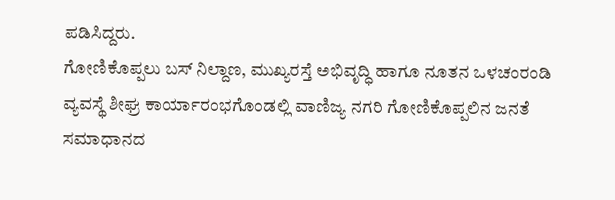ಪಡಿಸಿದ್ದರು.
ಗೋಣಿಕೊಪ್ಪಲು ಬಸ್ ನಿಲ್ದಾಣ, ಮುಖ್ಯರಸ್ತೆ ಅಭಿವೃದ್ಧಿ ಹಾಗೂ ನೂತನ ಒಳಚಂರಂಡಿ ವ್ಯವಸ್ಥೆ ಶೀಘ್ರ ಕಾರ್ಯಾರಂಭಗೊಂಡಲ್ಲಿ ವಾಣಿಜ್ಯ ನಗರಿ ಗೋಣಿಕೊಪ್ಪಲಿನ ಜನತೆ ಸಮಾಧಾನದ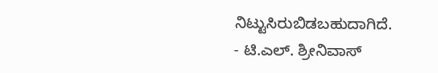ನಿಟ್ಟುಸಿರುಬಿಡಬಹುದಾಗಿದೆ.
- ಟಿ.ಎಲ್. ಶ್ರೀನಿವಾಸ್